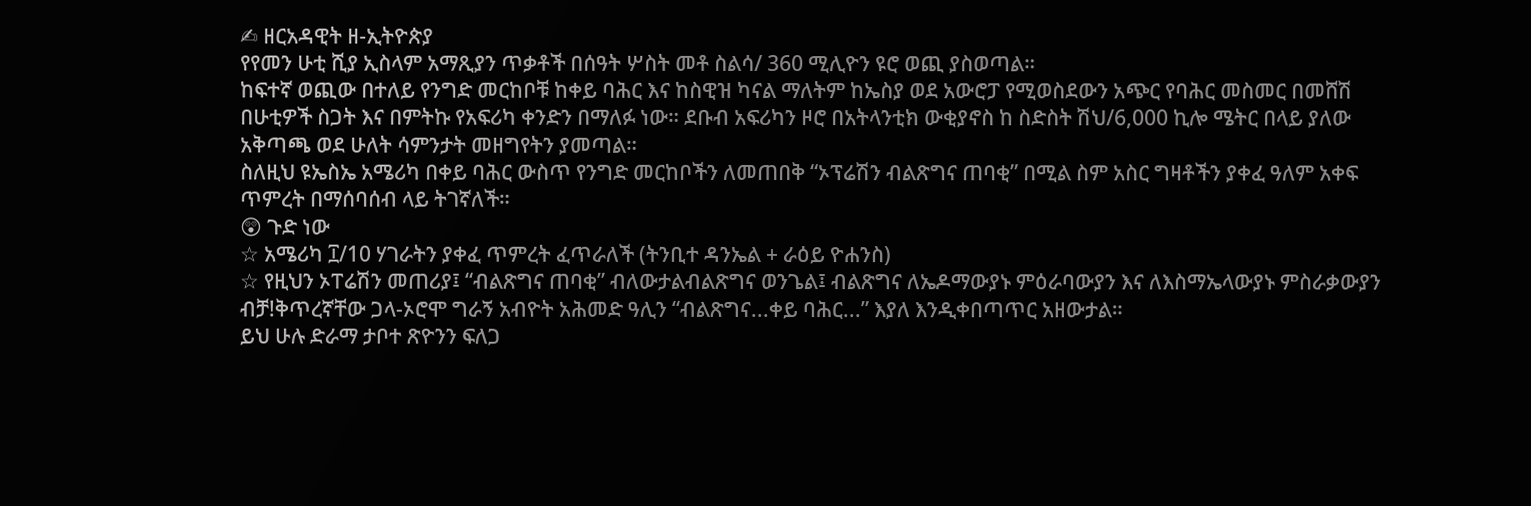✍ ዘርአዳዊት ዘ-ኢትዮጵያ
የየመን ሁቲ ሺያ ኢስላም አማጺያን ጥቃቶች በሰዓት ሦስት መቶ ስልሳ/ 360 ሚሊዮን ዩሮ ወጪ ያስወጣል።
ከፍተኛ ወጪው በተለይ የንግድ መርከቦቹ ከቀይ ባሕር እና ከስዊዝ ካናል ማለትም ከኤስያ ወደ አውሮፓ የሚወስደውን አጭር የባሕር መስመር በመሸሽ በሁቲዎች ስጋት እና በምትኩ የአፍሪካ ቀንድን በማለፉ ነው። ደቡብ አፍሪካን ዞሮ በአትላንቲክ ውቂያኖስ ከ ስድስት ሽህ/6,000 ኪሎ ሜትር በላይ ያለው አቅጣጫ ወደ ሁለት ሳምንታት መዘግየትን ያመጣል።
ስለዚህ ዩኤስኤ አሜሪካ በቀይ ባሕር ውስጥ የንግድ መርከቦችን ለመጠበቅ “ኦፕሬሽን ብልጽግና ጠባቂ” በሚል ስም አስር ግዛቶችን ያቀፈ ዓለም አቀፍ ጥምረት በማሰባሰብ ላይ ትገኛለች።
😲 ጉድ ነው
☆ አሜሪካ ፲/10 ሃገራትን ያቀፈ ጥምረት ፈጥራለች (ትንቢተ ዳንኤል + ራዕይ ዮሐንስ)
☆ የዚህን ኦፐሬሽን መጠሪያ፤ “ብልጽግና ጠባቂ” ብለውታልብልጽግና ወንጌል፤ ብልጽግና ለኤዶማውያኑ ምዕራባውያን እና ለእስማኤላውያኑ ምስራቃውያን ብቻ!ቅጥረኛቸው ጋላ-ኦሮሞ ግራኝ አብዮት አሕመድ ዓሊን “ብልጽግና...ቀይ ባሕር...” እያለ እንዲቀበጣጥር አዘውታል።
ይህ ሁሉ ድራማ ታቦተ ጽዮንን ፍለጋ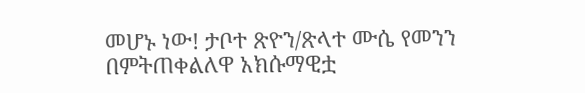መሆኑ ነው! ታቦተ ጽዮን/ጽላተ ሙሴ የመንን በምትጠቀልለዋ አክሱማዊቷ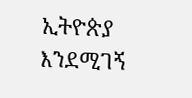ኢትዮጵያ እንደሚገኝ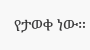የታወቀ ነው።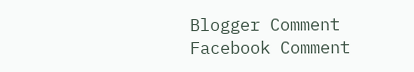Blogger Comment
Facebook Comment